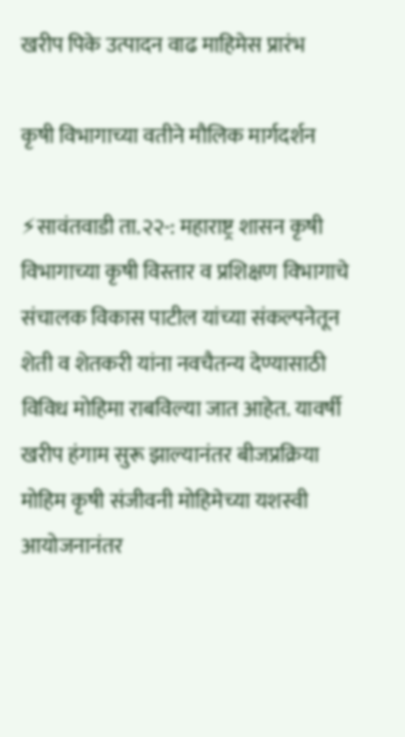खरीप पिके उत्पादन वाढ माहिमेस प्रारंभ

कृषी विभागाच्या वतीने मौलिक मार्गदर्शन

⚡सावंतवाडी ता.२२-: महाराष्ट्र शासन कृषी विभागाच्या कृषी विस्तार व प्रशिक्षण विभागाचे संचालक विकास पाटील यांच्या संकल्पनेतून शेती व शेतकरी यांना नवचैतन्य देण्यासाठी विविध मोहिमा राबविल्या जात आहेत. यावर्षी खरीप हंगाम सुरू झाल्यानंतर बीजप्रक्रिया मोहिम कृषी संजीवनी मोहिमेच्या यशस्वी आयोजनानंतर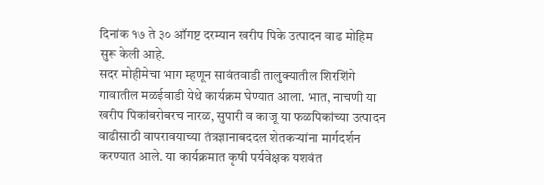दिनांक १७ ते ३० ऑगष्ट दरम्यान खरीप पिके उत्पादन वाढ मोहिम सुरू केली आहे.
सदर मोहीमेचा भाग म्हणून सावंतवाडी तालुक्यातील शिरशिंगे गावातील मळईवाडी येथे कार्यक्रम घेण्यात आला. भात, नाचणी या खरीप पिकांबरोबरच नारळ, सुपारी व काजू या फळपिकांच्या उत्पादन वाढीसाठी वापरावयाच्या तंत्रज्ञानाबददल शेतकऱ्यांना मार्गदर्शन करण्यात आले. या कार्यक्रमात कृषी पर्यवेक्षक यशवंत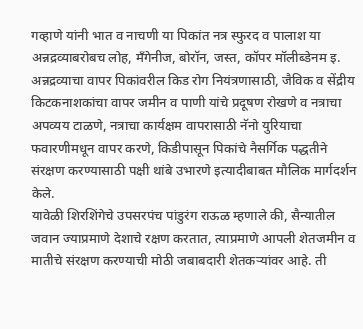गव्हाणे यांनी भात व नाचणी या पिकांत नत्र स्फुरद व पालाश या अन्नद्रव्याबरोबच लोह, मँगेनीज, बोरॉन, जस्त, कॉपर मॉलीब्डेनम इ. अन्नद्रव्याचा वापर पिकांवरील किड रोग नियंत्रणासाठी, जैविक व सेंद्रीय किटकनाशकांचा वापर जमीन व पाणी यांचे प्रदूषण रोखणे व नत्राचा अपव्यय टाळणे, नत्राचा कार्यक्षम वापरासाठी नॅनो युरियाचा फवारणीमधून वापर करणे, किडीपासून पिकांचे नैसर्गिक पद्धतीने संरक्षण करण्यासाठी पक्षी थांबे उभारणे इत्यादीबाबत मौलिक मार्गदर्शन केले.
यावेळी शिरशिंगेचे उपसरपंच पांडुरंग राऊळ म्हणाले की, सैन्यातील जवान ज्याप्रमाणे देशाचे रक्षण करतात, त्याप्रमाणे आपली शेतजमीन व मातीचे संरक्षण करण्याची मोठी जबाबदारी शेतकऱ्यांवर आहे. ती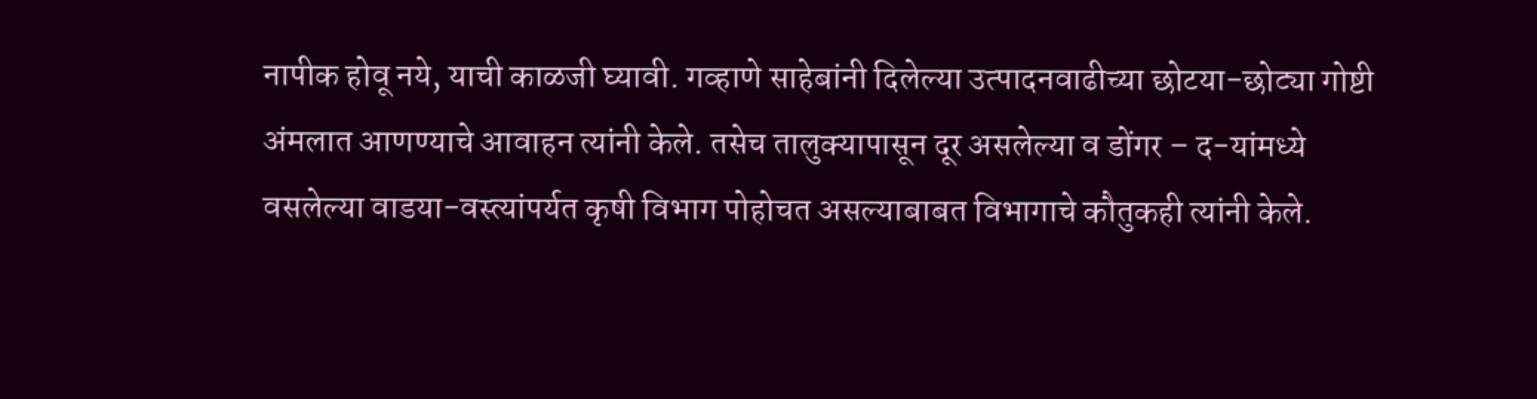नापीक होवू नये, याची काळजी घ्यावी. गव्हाणे साहेबांनी दिलेल्या उत्पादनवाढीच्या छोटया-छोट्या गोष्टी अंमलात आणण्याचे आवाहन त्यांनी केले. तसेच तालुक्यापासून दूर असलेल्या व डोंगर – द-यांमध्ये वसलेल्या वाडया-वस्त्यांपर्यत कृषी विभाग पोहोचत असल्याबाबत विभागाचे कौतुकही त्यांनी केले.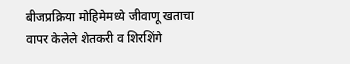बीजप्रक्रिया मोहिमेमध्ये जीवाणू खताचा वापर केलेले शेतकरी व शिरशिंगे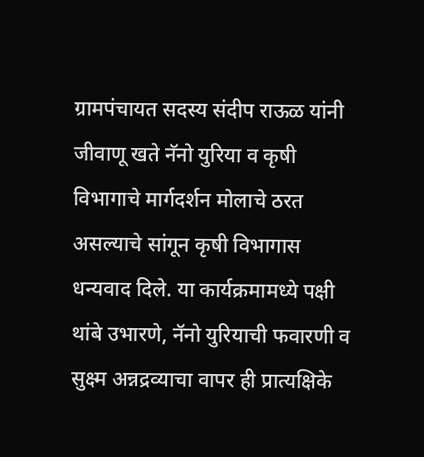ग्रामपंचायत सदस्य संदीप राऊळ यांनी जीवाणू खते नॅनो युरिया व कृषी विभागाचे मार्गदर्शन मोलाचे ठरत असल्याचे सांगून कृषी विभागास धन्यवाद दिले. या कार्यक्रमामध्ये पक्षी थांबे उभारणे, नॅनो युरियाची फवारणी व सुक्ष्म अन्नद्रव्याचा वापर ही प्रात्यक्षिके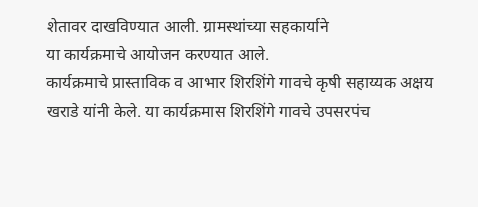शेतावर दाखविण्यात आली. ग्रामस्थांच्या सहकार्याने
या कार्यक्रमाचे आयोजन करण्यात आले.
कार्यक्रमाचे प्रास्ताविक व आभार शिरशिंगे गावचे कृषी सहाय्यक अक्षय खराडे यांनी केले. या कार्यक्रमास शिरशिंगे गावचे उपसरपंच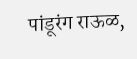पांडूरंग राऊळ,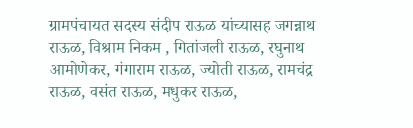ग्रामपंचायत सदस्य संदीप राऊळ यांच्यासह जगन्नाथ राऊळ, विश्राम निकम , गितांजली राऊळ, रघुनाथ आमोणेकर, गंगाराम राऊळ, ज्योती राऊळ, रामचंद्र राऊळ, वसंत राऊळ, मधुकर राऊळ,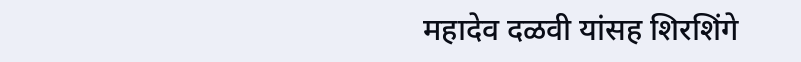महादेव दळवी यांसह शिरशिंगे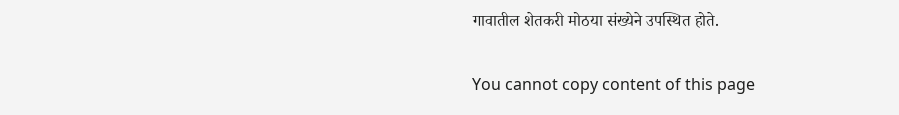गावातील शेतकरी मोठया संख्येने उपस्थित होते.

You cannot copy content of this page